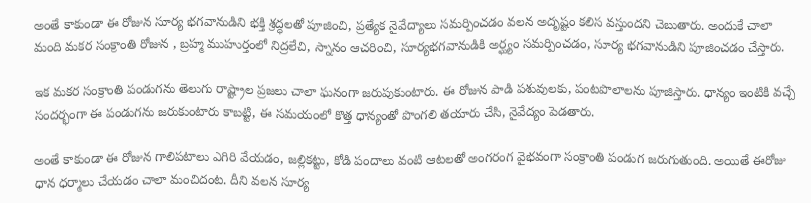అంతే కాకుండా ఈ రోజున సూర్య భగవానుడిని భక్తి శ్రద్ధలతో పూజించి, ప్రత్యేక నైవేద్యాలు సమర్పించడం వలన అదృష్టం కలిస వస్తుందని చెబుతారు. అందుకే చాలా మంది మకర సంక్రాంతి రోజున , బ్రహ్మ ముహుర్తంలో నిద్రలేచి, స్నానం ఆచరించి, సూర్యభగవానుడికి అర్ఘ్యం సమర్పించడం, సూర్య భగవానుడిని పూజించడం చేస్తారు.

ఇక మకర సంక్రాంతి పండుగను తెలుగు రాష్ట్రాల ప్రజలు చాలా ఘనంగా జరుపుకుంటారు. ఈ రోజున పాడి పశువులకు, పంటపొలాలను పూజిస్తారు. ధాన్యం ఇంటికి వచ్చే సందర్భంగా ఈ పండుగను జరుకుంటారు కాబట్టి, ఈ సమయంలో కొత్త ధాన్యంతో పొంగలి తయారు చేసి, నైవేద్యం పెడతారు.

అంతే కాకుండా ఈ రోజున గాలిపటాలు ఎగిరి వేయడం, జల్లికట్టు, కోడి పందాలు వంటి ఆటలతో అంగరంగ వైభవంగా సంక్రాంతి పండుగ జరుగుతుంది. అయితే ఈరోజు ధాన ధర్మాలు చేయడం చాలా మంచిదంట. దీని వలన సూర్య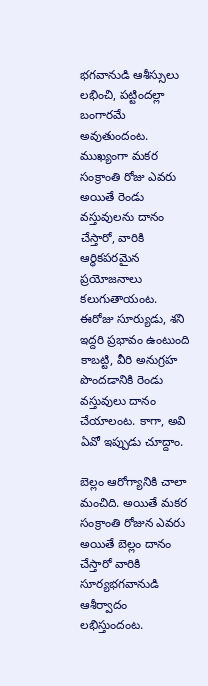భగవానుడి ఆశీస్సులు లభించి, పట్టిందల్లా బంగారమే అవుతుందంట. ముఖ్యంగా మకర సంక్రాంతి రోజు ఎవరు అయితే రెండు వస్తువులను దానం చేస్తారో, వారికి ఆర్థికపరమైన ప్రయోజనాలు కలుగుతాయంట. ఈరోజు సూర్యుడు, శని ఇద్దరి ప్రభావం ఉంటుంది కాబట్టి, వీరి అనుగ్రహ పొందడానికి రెండు వస్తువులు దానం చేయాలంట. కాగా, అవి ఏవో ఇప్పుడు చూద్దాం.

బెల్లం ఆరోగ్యానికి చాలా మంచిది. అయితే మకర సంక్రాంతి రోజున ఎవరు అయితే బెల్లం దానం చేస్తారో వారికి సూర్యభగవానుడి ఆశీర్వాదం లభిస్తుందంట.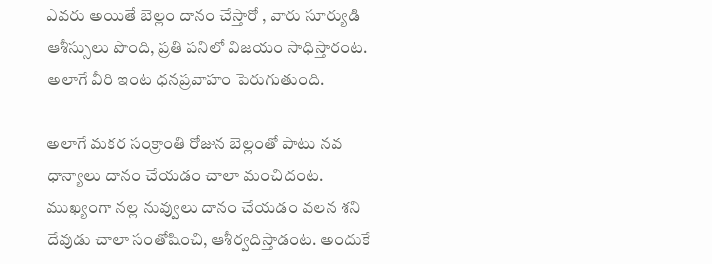ఎవరు అయితే బెల్లం దానం చేస్తారో , వారు సూర్యుడి ఆశీస్సులు పొంది, ప్రతి పనిలో విజయం సాధిస్తారంట. అలాగే వీరి ఇంట ధనప్రవాహం పెరుగుతుంది.

అలాగే మకర సంక్రాంతి రోజున బెల్లంతో పాటు నవ ధాన్యాలు దానం చేయడం చాలా మంచిదంట. ముఖ్యంగా నల్ల నువ్వులు దానం చేయడం వలన శని దేవుడు చాలా సంతోషించి, ఆశీర్వదిస్తాడంట. అందుకే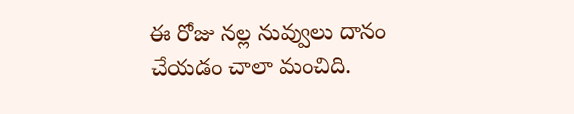ఈ రోజు నల్ల నువ్వులు దానం చేయడం చాలా మంచిది.